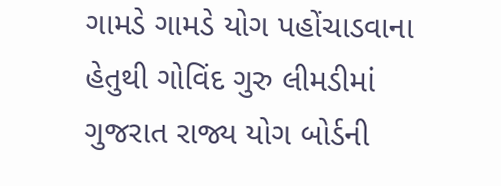ગામડે ગામડે યોગ પહોંચાડવાના હેતુથી ગોવિંદ ગુરુ લીમડીમાં ગુજરાત રાજ્ય યોગ બોર્ડની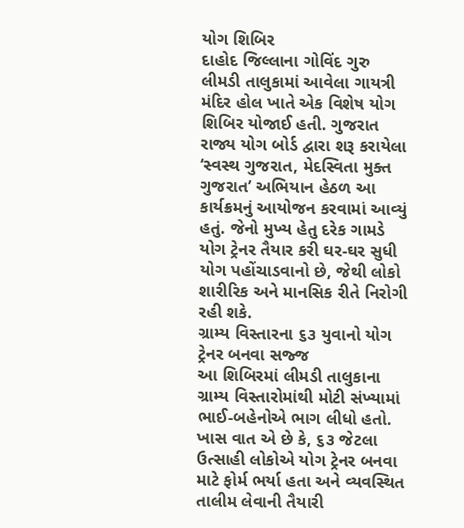યોગ શિબિર
દાહોદ જિલ્લાના ગોવિંદ ગુરુ લીમડી તાલુકામાં આવેલા ગાયત્રી મંદિર હોલ ખાતે એક વિશેષ યોગ શિબિર યોજાઈ હતી. ગુજરાત રાજ્ય યોગ બોર્ડ દ્વારા શરૂ કરાયેલા ‘સ્વસ્થ ગુજરાત, મેદસ્વિતા મુક્ત ગુજરાત’ અભિયાન હેઠળ આ કાર્યક્રમનું આયોજન કરવામાં આવ્યું હતું. જેનો મુખ્ય હેતુ દરેક ગામડે યોગ ટ્રેનર તૈયાર કરી ઘર-ઘર સુધી યોગ પહોંચાડવાનો છે, જેથી લોકો શારીરિક અને માનસિક રીતે નિરોગી રહી શકે.
ગ્રામ્ય વિસ્તારના ૬૩ યુવાનો યોગ ટ્રેનર બનવા સજ્જ
આ શિબિરમાં લીમડી તાલુકાના ગ્રામ્ય વિસ્તારોમાંથી મોટી સંખ્યામાં ભાઈ-બહેનોએ ભાગ લીધો હતો. ખાસ વાત એ છે કે, ૬૩ જેટલા ઉત્સાહી લોકોએ યોગ ટ્રેનર બનવા માટે ફોર્મ ભર્યા હતા અને વ્યવસ્થિત તાલીમ લેવાની તૈયારી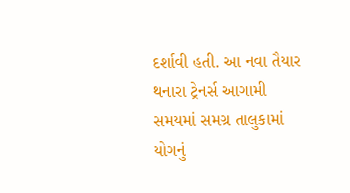દર્શાવી હતી. આ નવા તૈયાર થનારા ટ્રેનર્સ આગામી સમયમાં સમગ્ર તાલુકામાં યોગનું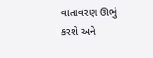વાતાવરણ ઊભું કરશે અને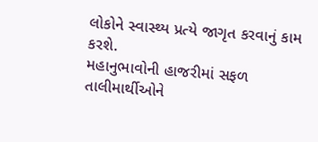લોકોને સ્વાસ્થ્ય પ્રત્યે જાગૃત કરવાનું કામ કરશે.
મહાનુભાવોની હાજરીમાં સફળ તાલીમાર્થીઓને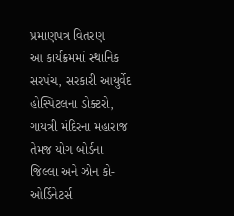પ્રમાણપત્ર વિતરણ
આ કાર્યક્રમમાં સ્થાનિક સરપંચ, સરકારી આયુર્વેદ હોસ્પિટલના ડોક્ટરો, ગાયત્રી મંદિરના મહારાજ તેમજ યોગ બોર્ડના જિલ્લા અને ઝોન કો-ઓર્ડિનેટર્સ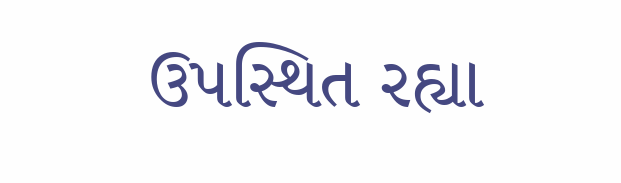ઉપસ્થિત રહ્યા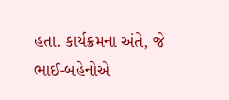હતા. કાર્યક્રમના અંતે, જે ભાઈ-બહેનોએ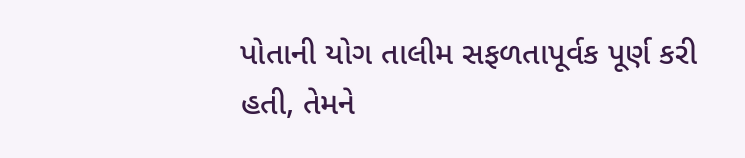પોતાની યોગ તાલીમ સફળતાપૂર્વક પૂર્ણ કરી હતી, તેમને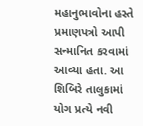મહાનુભાવોના હસ્તે પ્રમાણપત્રો આપી સન્માનિત કરવામાં આવ્યા હતા. આ શિબિરે તાલુકામાં યોગ પ્રત્યે નવી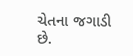ચેતના જગાડી છે.